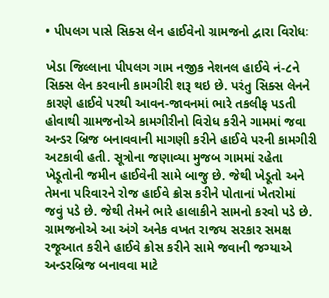• પીપલગ પાસે સિક્સ લેન હાઈવેનો ગ્રામજનો દ્વારા વિરોધઃ

ખેડા જિલ્લાના પીપલગ ગામ નજીક નેશનલ હાઈવે નં-૮ને સિક્સ લેન કરવાની કામગીરી શરૂ થઇ છે. પરંતુ સિક્સ લેનને કારણે હાઈવે પરથી આવન-જાવનમાં ભારે તકલીફ પડતી હોવાથી ગ્રામજનોએ કામગીરીનો વિરોધ કરીને ગામમાં જવા અન્ડર બ્રિજ બનાવવાની માગણી કરીને હાઈવે પરની કામગીરી અટકાવી હતી. સૂત્રોના જણાવ્યા મુજબ ગામમાં રહેતા ખેડૂતોની જમીન હાઈવેની સામે બાજુ છે. જેથી ખેડૂતો અને તેમના પરિવારને રોજ હાઈવે ક્રોસ કરીને પોતાનાં ખેતરોમાં જવું પડે છે. જેથી તેમને ભારે હાલાકીને સામનો કરવો પડે છે. ગ્રામજનોએ આ અંગે અનેક વખત રાજય સરકાર સમક્ષ રજૂઆત કરીને હાઈવે ક્રોસ કરીને સામે જવાની જગ્યાએ અન્ડરબ્રિજ બનાવવા માટે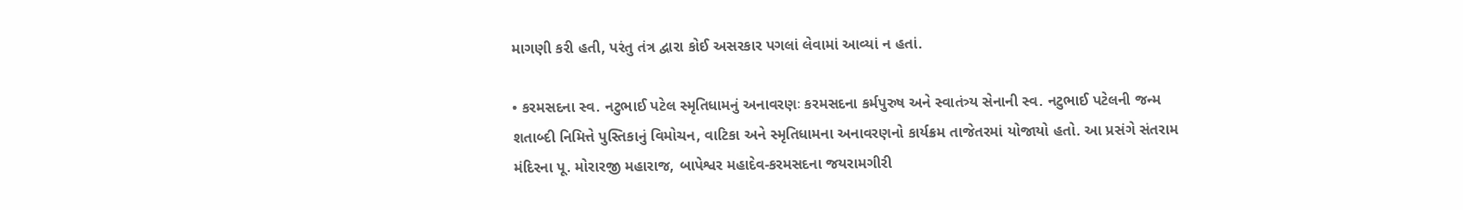માગણી કરી હતી, પરંતુ તંત્ર દ્વારા કોઈ અસરકાર પગલાં લેવામાં આવ્યાં ન હતાં.

• કરમસદના સ્વ. નટુભાઈ પટેલ સ્મૃતિધામનું અનાવરણઃ કરમસદના કર્મપુરુષ અને સ્વાતંત્ર્ય સેનાની સ્વ. નટુભાઈ પટેલની જન્મ શતાબ્દી નિમિત્તે પુસ્તિકાનું વિમોચન, વાટિકા અને સ્મૃતિધામના અનાવરણનો કાર્યક્રમ તાજેતરમાં યોજાયો હતો. આ પ્રસંગે સંતરામ મંદિરના પૂ. મોરારજી મહારાજ, બાપેશ્વર મહાદેવ-કરમસદના જયરામગીરી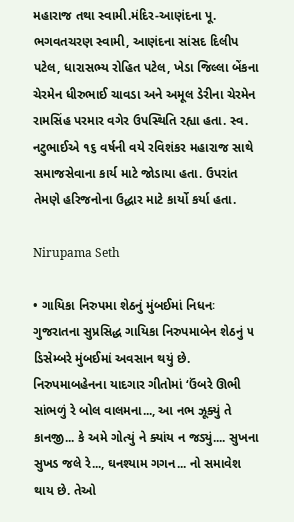મહારાજ તથા સ્વામી.મંદિર-આણંદના પૂ. ભગવતચરણ સ્વામી, આણંદના સાંસદ દિલીપ પટેલ, ધારાસભ્ય રોહિત પટેલ, ખેડા જિલ્લા બેંકના ચેરમેન ધીરુભાઈ ચાવડા અને અમૂલ ડેરીના ચેરમેન રામસિંહ પરમાર વગેર ઉપસ્થિતિ રહ્યા હતા. સ્વ. નટુભાઈએ ૧૬ વર્ષની વયે રવિશંકર મહારાજ સાથે સમાજસેવાના કાર્ય માટે જોડાયા હતા. ઉપરાંત તેમણે હરિજનોના ઉદ્ધાર માટે કાર્યો કર્યા હતા.

Nirupama Seth

• ગાયિકા નિરુપમા શેઠનું મુંબઈમાં નિધનઃ ગુજરાતના સુપ્રસિદ્ધ ગાયિકા નિરુપમાબેન શેઠનું ૫ ડિસેમ્બરે મુંબઈમાં અવસાન થયું છે. નિરુપમાબહેનના યાદગાર ગીતોમાં ‘ઉંબરે ઊભી સાંભળું રે બોલ વાલમના..., આ નભ ઝૂક્યું તે કાનજી... કે અમે ગોત્યું ને ક્યાંય ન જડ્યું.... સુખના સુખડ જલે રે..., ઘનશ્યામ ગગન... નો સમાવેશ થાય છે. તેઓ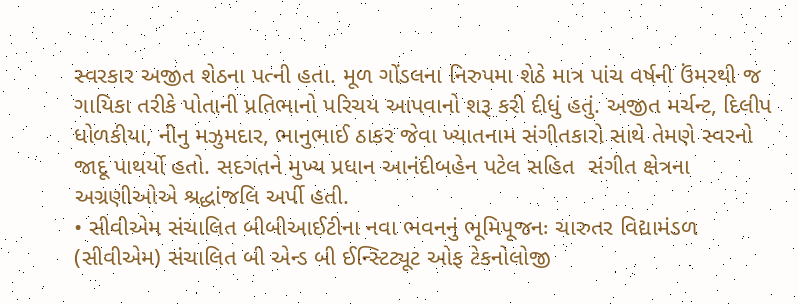સ્વરકાર અજીત શેઠના પત્ની હતા. મૂળ ગોંડલના નિરુપમા શેઠે માત્ર પાંચ વર્ષની ઉંમરથી જ ગાયિકા તરીકે પોતાની પ્રતિભાનો પરિચય આપવાનો શરૂ કરી દીધું હતું. અજીત મર્ચન્ટ, દિલીપ ધોળકીયા, નીનુ મઝુમદાર, ભાનુભાઈ ઠાકર જેવા ખ્યાતનામ સંગીતકારો સાથે તેમણે સ્વરનો જાદૂ પાથર્યો હતો. સદગતને મુખ્ય પ્રધાન આનંદીબહેન પટેલ સહિત  સંગીત ક્ષેત્રના અગ્રણીઓએ શ્રદ્ધાંજલિ અર્પી હતી.
• સીવીએમ સંચાલિત બીબીઆઈટીના નવા ભવનનું ભૂમિપૂજનઃ ચારુતર વિદ્યામંડળ (સીવીએમ) સંચાલિત બી એન્ડ બી ઈન્સ્ટિટ્યૂટ ઓફ ટેકનોલોજી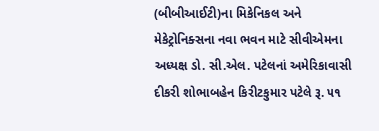(બીબીઆઈટી)ના મિકેનિકલ અને મેકેટ્રોનિક્સના નવા ભવન માટે સીવીએમના અધ્યક્ષ ડો. સી.એલ. પટેલનાં અમેરિકાવાસી દીકરી શોભાબહેન કિરીટકુમાર પટેલે રૂ. ૫૧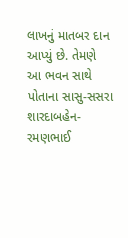લાખનું માતબર દાન આપ્યું છે. તેમણે આ ભવન સાથે પોતાના સાસુ-સસરા શારદાબહેન-રમણભાઈ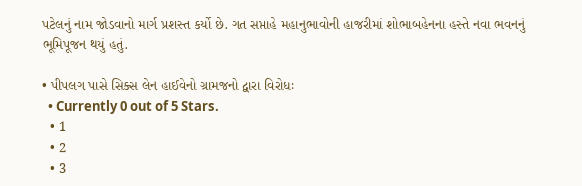પટેલનું નામ જોડવાનો માર્ગ પ્રશસ્ત કર્યો છે. ગત સપ્તાહે મહાનુભાવોની હાજરીમાં શોભાબહેનના હસ્તે નવા ભવનનું ભૂમિપૂજન થયું હતું.

• પીપલગ પાસે સિક્સ લેન હાઈવેનો ગ્રામજનો દ્વારા વિરોધઃ
  • Currently 0 out of 5 Stars.
  • 1
  • 2
  • 3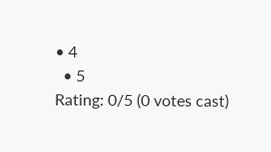• 4
  • 5
Rating: 0/5 (0 votes cast)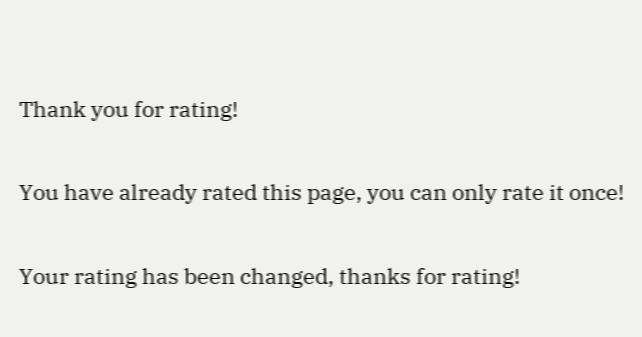Thank you for rating!

You have already rated this page, you can only rate it once!

Your rating has been changed, thanks for rating!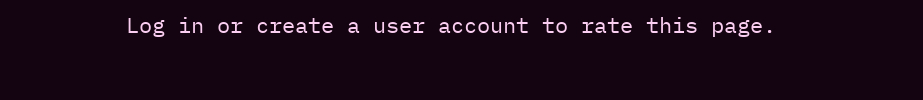Log in or create a user account to rate this page.